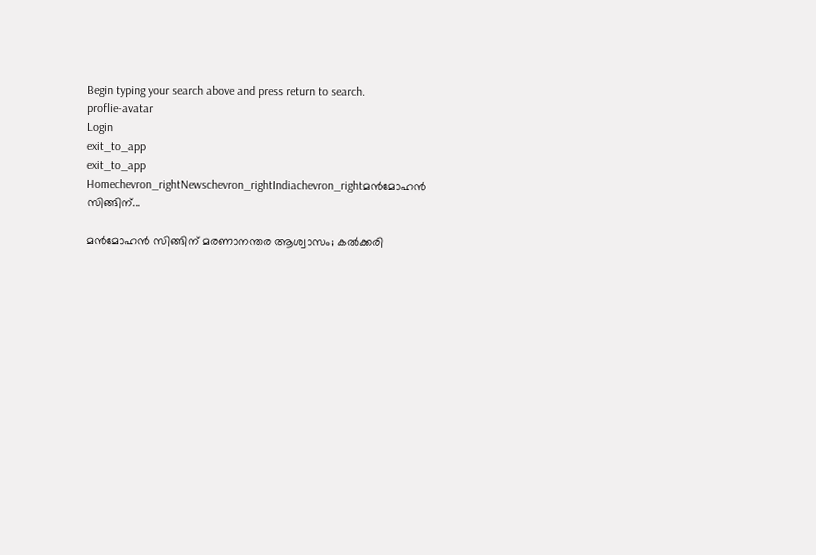Begin typing your search above and press return to search.
proflie-avatar
Login
exit_to_app
exit_to_app
Homechevron_rightNewschevron_rightIndiachevron_rightമൻമോഹൻ സിങ്ങിന്...

മൻമോഹൻ സിങ്ങിന് മരണാനന്തര ആശ്വാസം; കൽക്കരി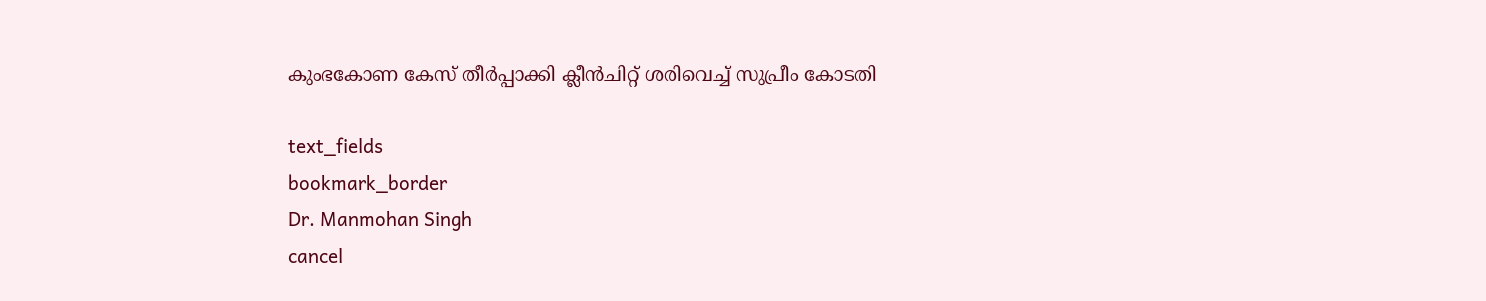കുംഭകോണ കേസ് തീർപ്പാക്കി ക്ലീൻചിറ്റ് ശരിവെച്ച് സുപ്രീം കോടതി

text_fields
bookmark_border
Dr. Manmohan Singh
cancel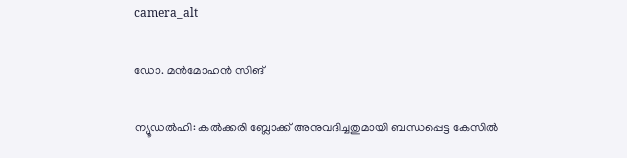camera_alt

ഡോ. മൻമോഹൻ സിങ്

ന്യൂഡൽഹി: കൽക്കരി ബ്ലോക്ക് അനുവദിച്ചതുമായി ബന്ധപ്പെട്ട കേസിൽ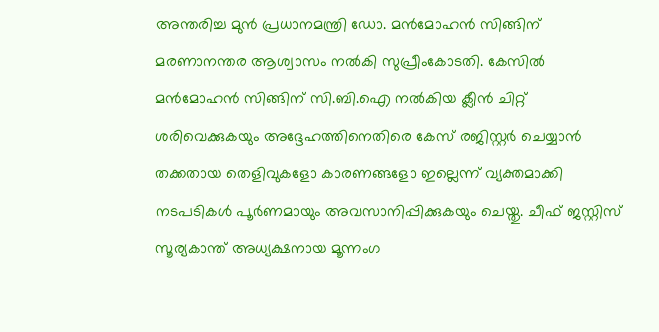അന്തരിച്ച മുൻ പ്രധാനമന്ത്രി ഡോ. മൻമോഹൻ സിങ്ങിന് മരണാനന്തര ആശ്വാസം നൽകി സുപ്രീംകോടതി. കേസിൽ മൻമോഹൻ സിങ്ങിന് സി.ബി.ഐ നൽകിയ ക്ലീൻ ചിറ്റ് ശരിവെക്കുകയും അദ്ദേഹത്തിനെതിരെ കേസ് രജിസ്റ്റർ ചെയ്യാൻ തക്കതായ തെളിവുകളോ കാരണങ്ങളോ ഇല്ലെന്ന് വ്യക്തമാക്കി നടപടികൾ പൂർണമായും അവസാനിപ്പിക്കുകയും ചെയ്തു. ചീഫ് ജസ്റ്റിസ് സൂര്യകാന്ത് അധ്യക്ഷനായ മൂന്നംഗ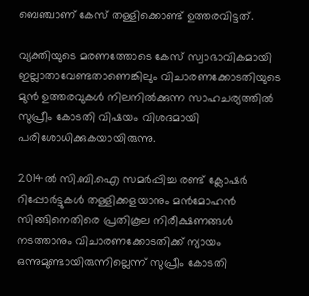ബെഞ്ചാണ് കേസ് തള്ളിക്കൊണ്ട് ഉത്തരവിട്ടത്.

വ്യക്തിയുടെ മരണത്തോടെ കേസ് സ്വാഭാവികമായി ഇല്ലാതാവേണ്ടതാണെങ്കിലും വിചാരണക്കോടതിയുടെ മുൻ ഉത്തരവുകൾ നിലനിൽക്കുന്ന സാഹചര്യത്തിൽ സുപ്രീം കോടതി വിഷയം വിശദമായി പരിശോധിക്കുകയായിരുന്നു.

2014ൽ സി.ബി.ഐ സമർപ്പിച്ച രണ്ട് ക്ലോഷർ റിപ്പോർട്ടുകൾ തള്ളിക്കളയാനും മൻമോഹൻ സിങ്ങിനെതിരെ പ്രതികൂല നിരീക്ഷണങ്ങൾ നടത്താനും വിചാരണക്കോടതിക്ക് ന്യായം ഒന്നുമുണ്ടായിരുന്നില്ലെന്ന് സുപ്രീം കോടതി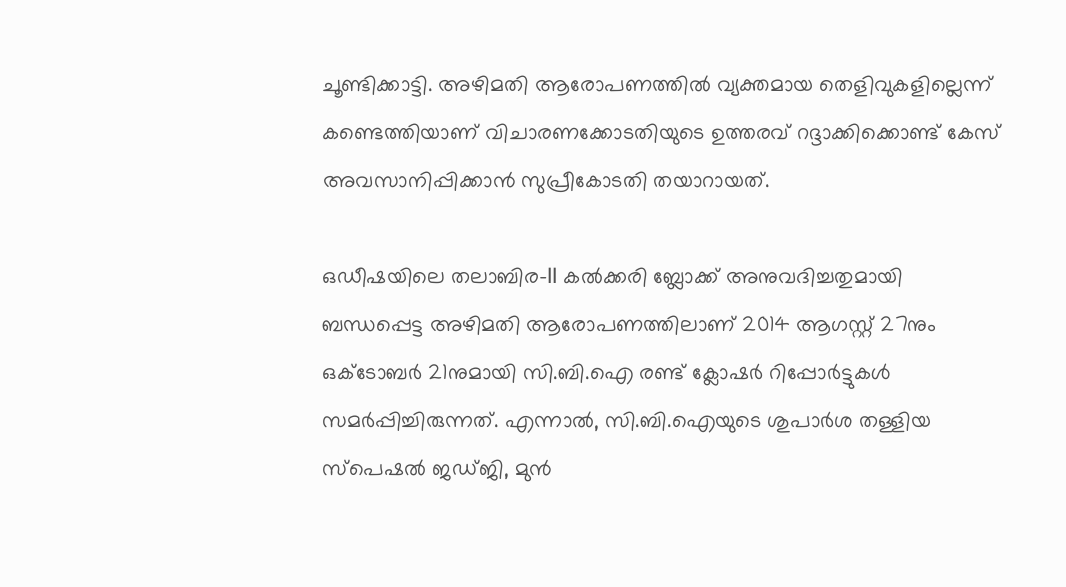ചൂണ്ടിക്കാട്ടി. അഴിമതി ആരോപണത്തിൽ വ്യക്തമായ തെളിവുകളില്ലെന്ന് കണ്ടെത്തിയാണ് വിചാരണക്കോടതിയുടെ ഉത്തരവ് റദ്ദാക്കിക്കൊണ്ട് കേസ് അവസാനിപ്പിക്കാൻ സുപ്രീകോടതി തയാറായത്.

ഒഡീഷയിലെ തലാബിര-II കൽക്കരി ബ്ലോക്ക് അനുവദിച്ചതുമായി ബന്ധപ്പെട്ട അഴിമതി ആരോപണത്തിലാണ് 2014 ആഗസ്റ്റ് 27നും ഒക്ടോബർ 21നുമായി സി.ബി.ഐ രണ്ട് ക്ലോഷർ റിപ്പോർട്ടുകൾ സമർപ്പിച്ചിരുന്നത്. എന്നാൽ, സി.ബി.ഐയുടെ ശുപാർശ തള്ളിയ സ്പെഷൽ ജഡ്ജി, മുൻ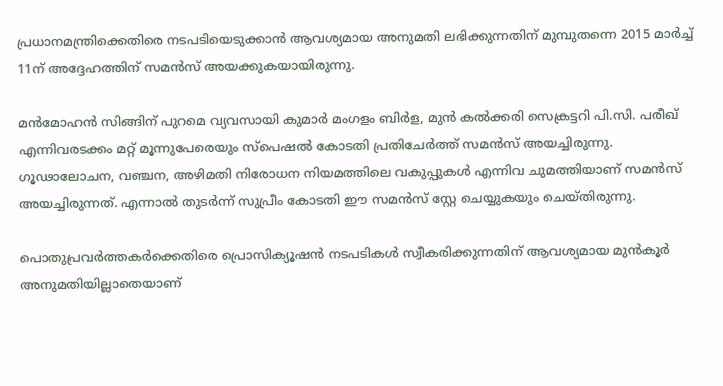പ്രധാനമന്ത്രിക്കെതിരെ നടപടിയെടുക്കാൻ ആവശ്യമായ അനുമതി ലഭിക്കുന്നതിന് മുമ്പുതന്നെ 2015 മാർച്ച് 11ന് അദ്ദേഹത്തിന് സമൻസ് അയക്കുകയായിരുന്നു.

മൻമോഹൻ സിങ്ങിന് പുറമെ വ്യവസായി കുമാർ മംഗളം ബിർള, മുൻ കൽക്കരി സെക്രട്ടറി പി.സി. പരീഖ് എന്നിവരടക്കം മറ്റ് മൂന്നുപേരെയും സ്പെഷൽ കോടതി പ്രതിചേർത്ത് സമൻസ് അയച്ചിരുന്നു. ഗൂഢാലോചന, വഞ്ചന, അഴിമതി നിരോധന നിയമത്തിലെ വകുപ്പുകൾ എന്നിവ ചുമത്തിയാണ് സമൻസ് അയച്ചിരുന്നത്. എന്നാൽ തുടർന്ന് സുപ്രീം കോടതി ഈ സമൻസ് സ്റ്റേ ചെയ്യുകയും ചെയ്തിരുന്നു.

പൊതുപ്രവർത്തകർക്കെതിരെ പ്രൊസിക്യൂഷൻ നടപടികൾ സ്വീകരിക്കുന്നതിന് ആവശ്യമായ മുൻകൂർ അനുമതിയില്ലാതെയാണ്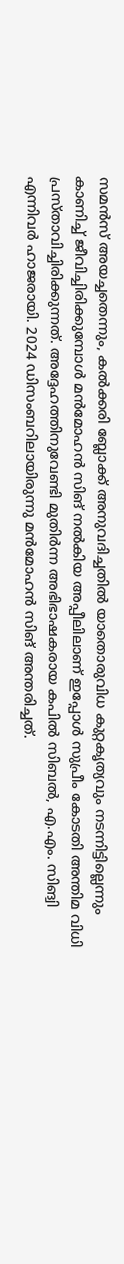സമൻസ് അയച്ചതെന്നും, കൽക്കരി ബ്ലോക്ക് അനുവദിച്ചതിൽ യാതൊരുവിധ കുറ്റകൃത്യവും നടന്നിട്ടില്ലെന്നും കാണിച്ച് ജീവിച്ചിരിക്കുമ്പോൾ മൻമോഹൻ സിങ് നൽകിയ അപ്പീലിലാണ് ഇപ്പോൾ സുപ്രീം കോടതി അന്തിമ വിധി പ്രസ്താവിച്ചിരിക്കുന്നത്. അദ്ദേഹത്തിനുവേണ്ടി മുതിർന്ന അഭിഭാഷകരായ കപിൽ സിബൽ, എ.എം. സിങ്വി എന്നിവർ ഹാജരായി. 2024 ഡിസംബറിലായിരുന്നു മൻമോഹൻ സിങ് അന്തരിച്ചത്.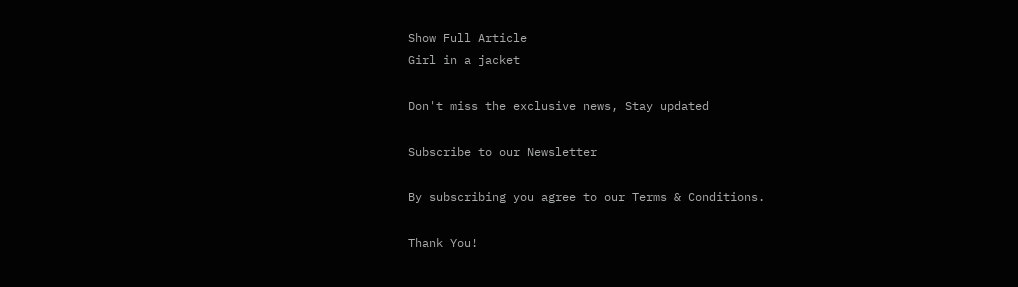Show Full Article
Girl in a jacket

Don't miss the exclusive news, Stay updated

Subscribe to our Newsletter

By subscribing you agree to our Terms & Conditions.

Thank You!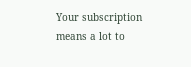Your subscription means a lot to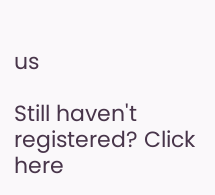us

Still haven't registered? Click here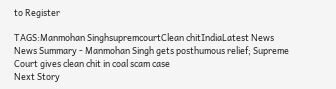to Register

TAGS:Manmohan SinghsupremcourtClean chitIndiaLatest News
News Summary - Manmohan Singh gets posthumous relief; Supreme Court gives clean chit in coal scam case
Next Story